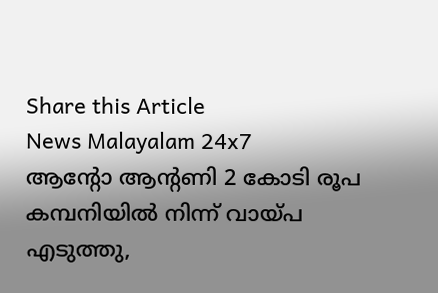Share this Article
News Malayalam 24x7
ആന്റോ ആന്റണി 2 കോടി രൂപ കമ്പനിയിൽ നിന്ന് വായ്പ എടുത്തു,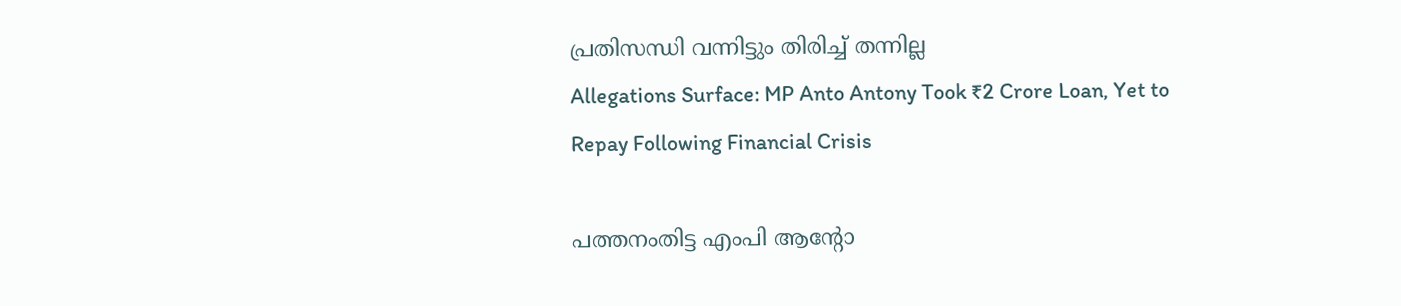പ്രതിസന്ധി വന്നിട്ടും തിരിച്ച് തന്നില്ല
Allegations Surface: MP Anto Antony Took ₹2 Crore Loan, Yet to Repay Following Financial Crisis

പത്തനംതിട്ട എംപി ആന്റോ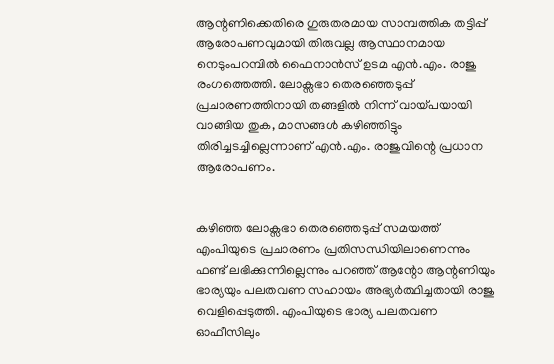ആന്റണിക്കെതിരെ ഗുരുതരമായ സാമ്പത്തിക തട്ടിപ്പ് ആരോപണവുമായി തിരുവല്ല ആസ്ഥാനമായ നെടുംപറമ്പിൽ ഫൈനാൻസ് ഉടമ എൻ.എം. രാജു രംഗത്തെത്തി. ലോക്സഭാ തെരഞ്ഞെടുപ്പ് പ്രചാരണത്തിനായി തങ്ങളിൽ നിന്ന് വായ്പയായി വാങ്ങിയ തുക, മാസങ്ങൾ കഴിഞ്ഞിട്ടും തിരിച്ചടച്ചില്ലെന്നാണ് എൻ.എം. രാജുവിന്റെ പ്രധാന ആരോപണം.


കഴിഞ്ഞ ലോക്സഭാ തെരഞ്ഞെടുപ്പ് സമയത്ത് എംപിയുടെ പ്രചാരണം പ്രതിസന്ധിയിലാണെന്നും ഫണ്ട് ലഭിക്കുന്നില്ലെന്നും പറഞ്ഞ് ആന്റോ ആന്റണിയും ഭാര്യയും പലതവണ സഹായം അഭ്യർത്ഥിച്ചതായി രാജു വെളിപ്പെടുത്തി. എംപിയുടെ ഭാര്യ പലതവണ ഓഫീസിലും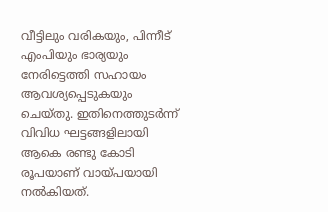വീട്ടിലും വരികയും, പിന്നീട് എംപിയും ഭാര്യയും നേരിട്ടെത്തി സഹായം ആവശ്യപ്പെടുകയും ചെയ്തു. ഇതിനെത്തുടർന്ന് വിവിധ ഘട്ടങ്ങളിലായി ആകെ രണ്ടു കോടി രൂപയാണ് വായ്പയായി നൽകിയത്.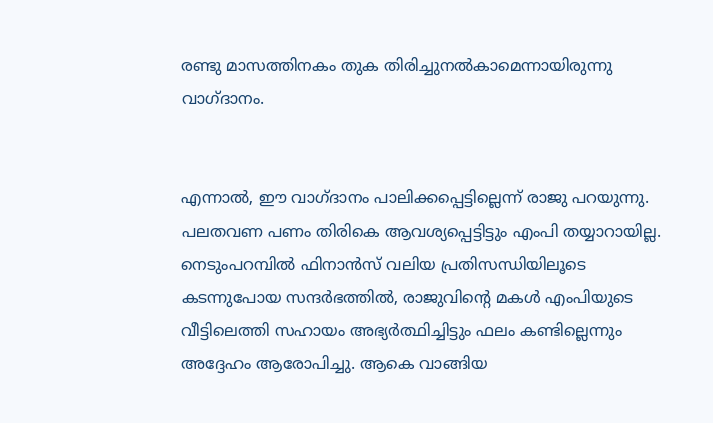രണ്ടു മാസത്തിനകം തുക തിരിച്ചുനൽകാമെന്നായിരുന്നു വാഗ്ദാനം.


എന്നാൽ, ഈ വാഗ്ദാനം പാലിക്കപ്പെട്ടില്ലെന്ന് രാജു പറയുന്നു. പലതവണ പണം തിരികെ ആവശ്യപ്പെട്ടിട്ടും എംപി തയ്യാറായില്ല. നെടുംപറമ്പിൽ ഫിനാൻസ് വലിയ പ്രതിസന്ധിയിലൂടെ കടന്നുപോയ സന്ദർഭത്തിൽ, രാജുവിന്റെ മകൾ എംപിയുടെ വീട്ടിലെത്തി സഹായം അഭ്യർത്ഥിച്ചിട്ടും ഫലം കണ്ടില്ലെന്നും അദ്ദേഹം ആരോപിച്ചു. ആകെ വാങ്ങിയ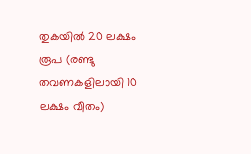തുകയിൽ 20 ലക്ഷം രൂപ (രണ്ടു തവണകളിലായി 10 ലക്ഷം വീതം)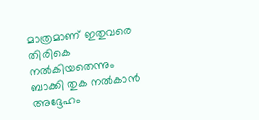മാത്രമാണ് ഇതുവരെ തിരികെ നൽകിയതെന്നും ബാക്കി തുക നൽകാൻ അദ്ദേഹം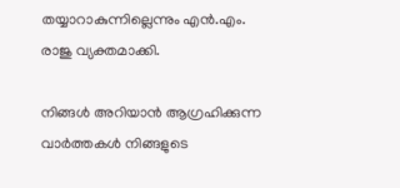തയ്യാറാകുന്നില്ലെന്നും എൻ.എം. രാജു വ്യക്തമാക്കി.

നിങ്ങൾ അറിയാൻ ആഗ്രഹിക്കുന്ന വാർത്തകൾ നിങ്ങളുടെ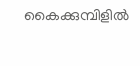കൈക്കുമ്പിളിൽ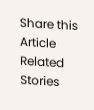Share this Article
Related Stories